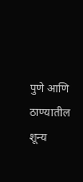पुणे आणि ठाण्यातील शून्य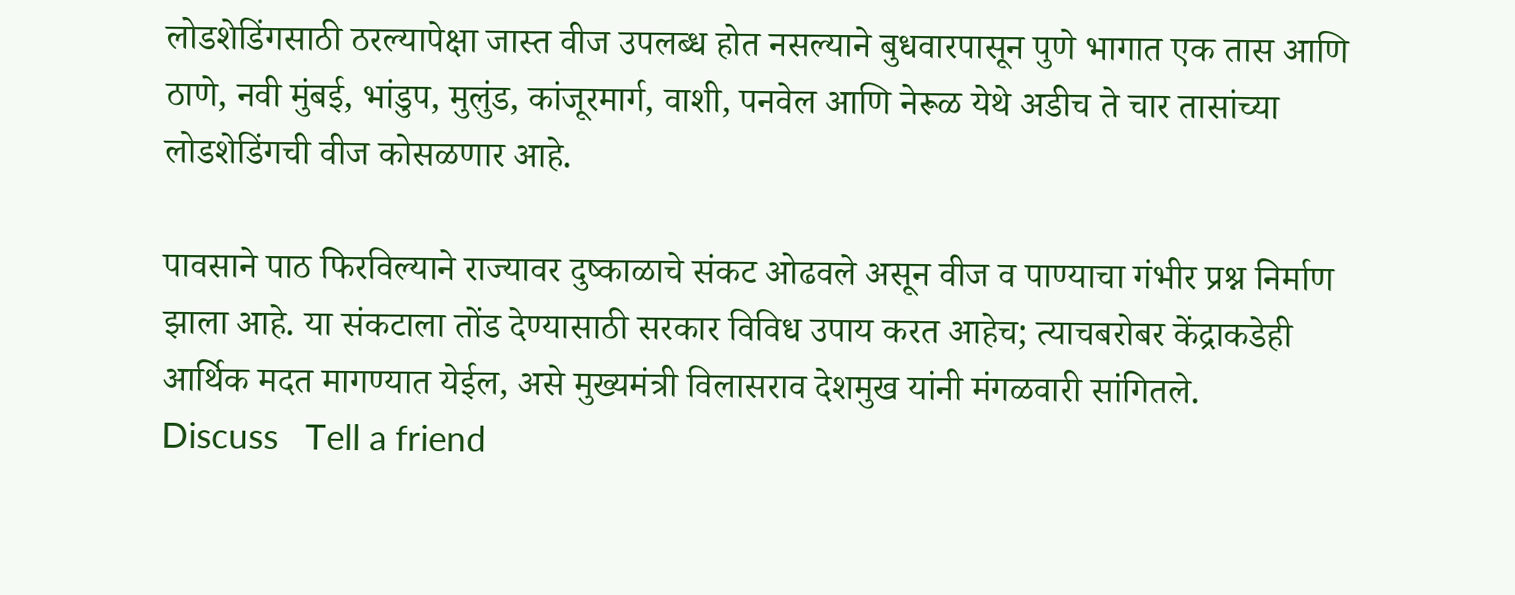लोडशेडिंगसाठी ठरल्यापेक्षा जास्त वीज उपलब्ध होत नसल्याने बुधवारपासून पुणे भागात एक तास आणि ठाणे, नवी मुंबई, भांडुप, मुलुंड, कांजूरमार्ग, वाशी, पनवेल आणि नेरूळ येथे अडीच ते चार तासांच्या लोडशेडिंगची वीज कोसळणार आहे.

पावसाने पाठ फिरविल्याने राज्यावर दुष्काळाचे संकट ओढवले असून वीज व पाण्याचा गंभीर प्रश्न निर्माण झाला आहे. या संकटाला तोंड देण्यासाठी सरकार विविध उपाय करत आहेच; त्याचबरोबर केंद्राकडेही आर्थिक मदत मागण्यात येईल, असे मुख्यमंत्री विलासराव देशमुख यांनी मंगळवारी सांगितले.
Discuss   Tell a friend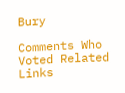Bury

Comments Who Voted Related Links